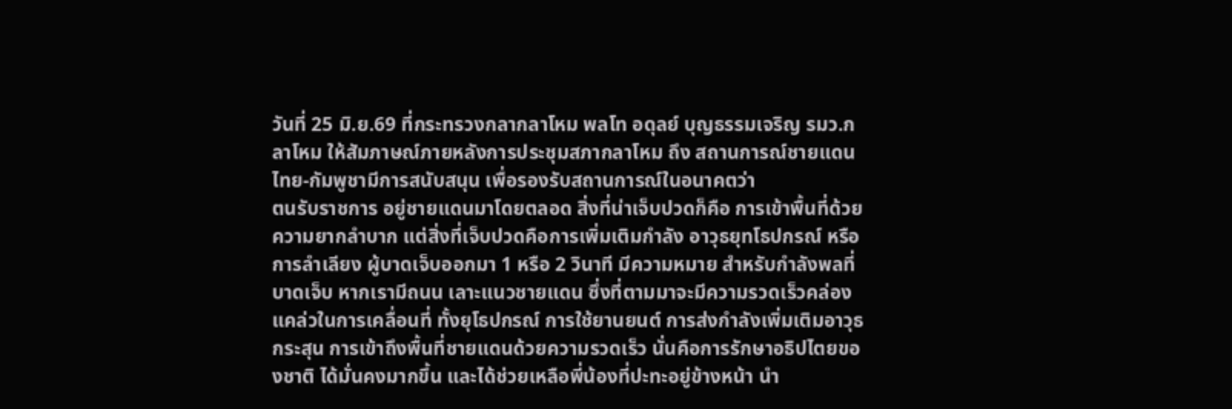วันที่ 25 มิ.ย.69 ที่กระทรวงกลากลาโหม พลโท อดุลย์ บุญธรรมเจริญ รมว.กลาโหม ให้สัมภาษณ์ภายหลังการประชุมสภากลาโหม ถึง สถานการณ์ชายแดนไทย-กัมพูชามีการสนับสนุน เพื่อรองรับสถานการณ์ในอนาคตว่า
ตนรับราชการ อยู่ชายแดนมาโดยตลอด สิ่งที่น่าเจ็บปวดก็คือ การเข้าพื้นที่ด้วยความยากลำบาก แต่สิ่งที่เจ็บปวดคือการเพิ่มเติมกำลัง อาวุธยุทโธปกรณ์ หรือการลำเลียง ผู้บาดเจ็บออกมา 1 หรือ 2 วินาที มีความหมาย สำหรับกำลังพลที่บาดเจ็บ หากเรามีถนน เลาะแนวชายแดน ซึ่งที่ตามมาจะมีความรวดเร็วคล่องแคล่วในการเคลื่อนที่ ทั้งยุโธปกรณ์ การใช้ยานยนต์ การส่งกำลังเพิ่มเติมอาวุธกระสุน การเข้าถึงพื้นที่ชายแดนด้วยความรวดเร็ว นั่นคือการรักษาอธิปไตยของชาติ ได้มั่นคงมากขึ้น และได้ช่วยเหลือพี่น้องที่ปะทะอยู่ข้างหน้า นํา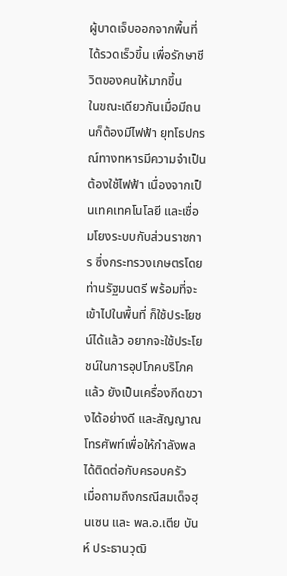ผู้บาดเจ็บออกจากพื้นที่ได้รวดเร็วขึ้น เพื่อรักษาชีวิตของคนให้มากขึ้น
ในขณะเดียวกันเมื่อมีถนนก็ต้องมีไฟฟ้า ยุทโธปกรณ์ทางทหารมีความจําเป็น ต้องใช้ไฟฟ้า เนื่องจากเป็นเทคเทคโนโลยี และเชื่อมโยงระบบกับส่วนราชการ ซึ่งกระทรวงเกษตรโดยท่านรัฐมนตรี พร้อมที่จะเข้าไปในพื้นที่ ก็ใช้ประโยชน์ได้แล้ว อยากจะใช้ประโยชน์ในการอุปโภคบริโภคแล้ว ยังเป็นเครื่องกีดขวางได้อย่างดี และสัญญาณโทรศัพท์เพื่อให้กําลังพลได้ติดต่อกับครอบครัว
เมื่อถามถึงกรณีสมเด็จฮุนเซน และ พล.อ.เตีย บันห์ ประธานวุฒิ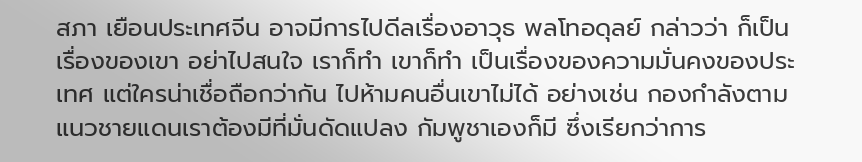สภา เยือนประเทศจีน อาจมีการไปดีลเรื่องอาวุธ พลโทอดุลย์ กล่าวว่า ก็เป็นเรื่องของเขา อย่าไปสนใจ เราก็ทํา เขาก็ทํา เป็นเรื่องของความมั่นคงของประเทศ แต่ใครน่าเชื่อถือกว่ากัน ไปห้ามคนอื่นเขาไม่ได้ อย่างเช่น กองกําลังตามแนวชายแดนเราต้องมีที่มั่นดัดแปลง กัมพูชาเองก็มี ซึ่งเรียกว่าการ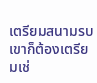เตรียมสนามรบ เขาก็ต้องเตรียมเช่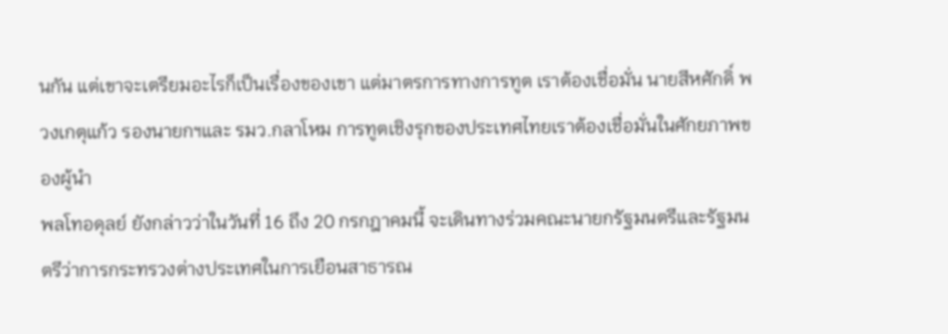นกัน แต่เขาจะเตรียมอะไรก็เป็นเรื่องของเขา แต่มาตรการทางการทูต เราต้องเชื่อมั่น นายสีหศักดิ์ พวงเกตุแก้ว รองนายกฯและ รมว.กลาโหม การทูตเชิงรุกของประเทศไทยเราต้องเชื่อมั่นในศักยภาพของผู้นํา
พลโทอดุลย์ ยังกล่าวว่าในวันที่ 16 ถึง 20 กรกฎาคมนี้ จะเดินทางร่วมคณะนายกรัฐมนตรีและรัฐมนตรีว่าการกระทรวงต่างประเทศในการเยือนสาธารณ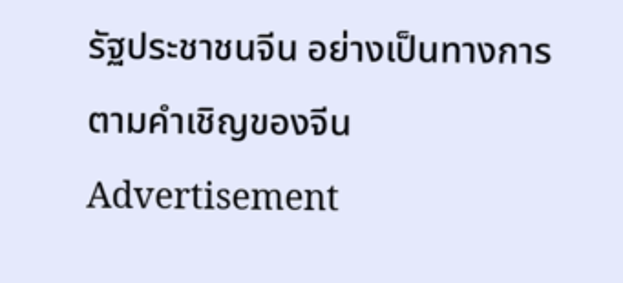รัฐประชาชนจีน อย่างเป็นทางการ ตามคำเชิญของจีน
Advertisement